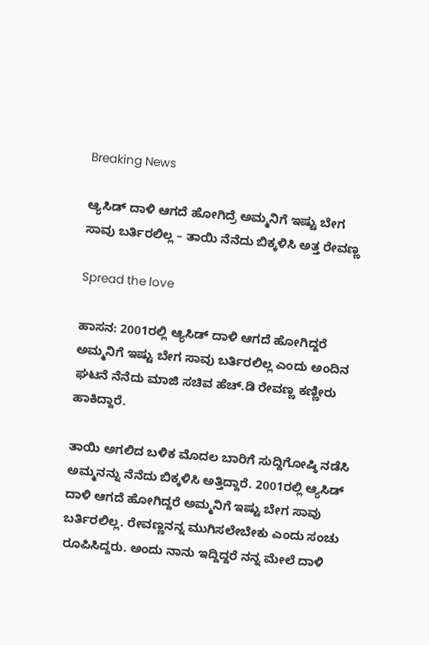Breaking News

ಆ್ಯಸಿಡ್ ದಾಳಿ ಆಗದೆ ಹೋಗಿದ್ರೆ ಅಮ್ಮನಿಗೆ ಇಷ್ಟು ಬೇಗ ಸಾವು ಬರ್ತಿರಲಿಲ್ಲ – ತಾಯಿ ನೆನೆದು ಬಿಕ್ಕಳಿಸಿ ಅತ್ತ ರೇವಣ್ಣ

Spread the love

ಹಾಸನ: 2001ರಲ್ಲಿ ಆ್ಯಸಿಡ್ ದಾಳಿ ಆಗದೆ ಹೋಗಿದ್ದರೆ ಅಮ್ಮನಿಗೆ ಇಷ್ಟು ಬೇಗ ಸಾವು ಬರ್ತಿರಲಿಲ್ಲ ಎಂದು ಅಂದಿನ ಘಟನೆ ನೆನೆದು ಮಾಜಿ ಸಚಿವ ಹೆಚ್.ಡಿ ರೇವಣ್ಣ ಕಣ್ಣೀರು ಹಾಕಿದ್ದಾರೆ.

ತಾಯಿ ಅಗಲಿದ ಬಳಿಕ ಮೊದಲ ಬಾರಿಗೆ ಸುದ್ದಿಗೋಷ್ಠಿ ನಡೆಸಿ ಅಮ್ಮನನ್ನು ನೆನೆದು ಬಿಕ್ಕಳಿಸಿ ಅತ್ತಿದ್ದಾರೆ. 2001ರಲ್ಲಿ ಆ್ಯಸಿಡ್ ದಾಳಿ ಆಗದೆ ಹೋಗಿದ್ದರೆ ಅಮ್ಮನಿಗೆ ಇಷ್ಟು ಬೇಗ ಸಾವು ಬರ್ತಿರಲಿಲ್ಲ. ರೇವಣ್ಣನನ್ನ ಮುಗಿಸಲೇಬೇಕು ಎಂದು ಸಂಚು ರೂಪಿಸಿದ್ದರು. ಅಂದು ನಾನು ಇದ್ದಿದ್ದರೆ ನನ್ನ ಮೇಲೆ ದಾಳಿ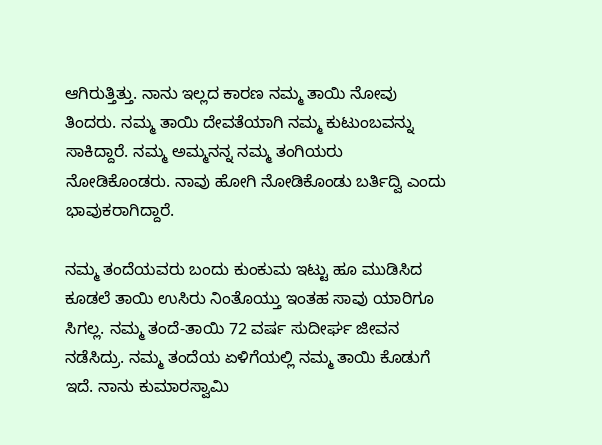ಆಗಿರುತ್ತಿತ್ತು. ನಾನು ಇಲ್ಲದ ಕಾರಣ ನಮ್ಮ ತಾಯಿ ನೋವು ತಿಂದರು. ನಮ್ಮ ತಾಯಿ ದೇವತೆಯಾಗಿ ನಮ್ಮ ಕುಟುಂಬವನ್ನು ಸಾಕಿದ್ದಾರೆ. ನಮ್ಮ ಅಮ್ಮನನ್ನ ನಮ್ಮ ತಂಗಿಯರು ನೋಡಿಕೊಂಡರು. ನಾವು ಹೋಗಿ ನೋಡಿಕೊಂಡು ಬರ್ತಿದ್ವಿ ಎಂದು ಭಾವುಕರಾಗಿದ್ದಾರೆ.

ನಮ್ಮ ತಂದೆಯವರು ಬಂದು ಕುಂಕುಮ ಇಟ್ಟು ಹೂ ಮುಡಿಸಿದ ಕೂಡಲೆ ತಾಯಿ ಉಸಿರು ನಿಂತೊಯ್ತು ಇಂತಹ ಸಾವು ಯಾರಿಗೂ ಸಿಗಲ್ಲ. ನಮ್ಮ ತಂದೆ-ತಾಯಿ 72 ವರ್ಷ ಸುದೀರ್ಘ ಜೀವನ ನಡೆಸಿದ್ರು. ನಮ್ಮ ತಂದೆಯ ಏಳಿಗೆಯಲ್ಲಿ ನಮ್ಮ ತಾಯಿ ಕೊಡುಗೆ ಇದೆ. ನಾನು ಕುಮಾರಸ್ವಾಮಿ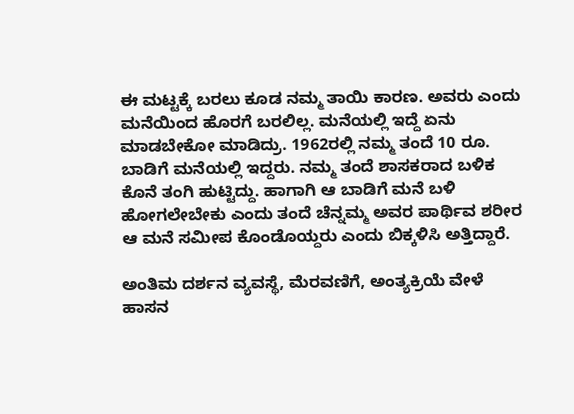ಈ ಮಟ್ಟಕ್ಕೆ ಬರಲು ಕೂಡ ನಮ್ಮ ತಾಯಿ ಕಾರಣ. ಅವರು ಎಂದು ಮನೆಯಿಂದ ಹೊರಗೆ ಬರಲಿಲ್ಲ. ಮನೆಯಲ್ಲಿ ಇದ್ದೆ ಏನು ಮಾಡಬೇಕೋ ಮಾಡಿದ್ರು. 1962ರಲ್ಲಿ ನಮ್ಮ ತಂದೆ 10 ರೂ. ಬಾಡಿಗೆ ಮನೆಯಲ್ಲಿ ಇದ್ದರು. ನಮ್ಮ ತಂದೆ ಶಾಸಕರಾದ ಬಳಿಕ ಕೊನೆ ತಂಗಿ ಹುಟ್ಟಿದ್ದು. ಹಾಗಾಗಿ ಆ ಬಾಡಿಗೆ ಮನೆ ಬಳಿ ಹೋಗಲೇಬೇಕು ಎಂದು ತಂದೆ ಚೆನ್ನಮ್ಮ ಅವರ ಪಾರ್ಥಿವ ಶರೀರ ಆ ಮನೆ ಸಮೀಪ ಕೊಂಡೊಯ್ದರು ಎಂದು ಬಿಕ್ಕಳಿಸಿ ಅತ್ತಿದ್ದಾರೆ.

ಅಂತಿಮ ದರ್ಶನ ವ್ಯವಸ್ಥೆ, ಮೆರವಣಿಗೆ, ಅಂತ್ಯಕ್ರಿಯೆ ವೇಳೆ ಹಾಸನ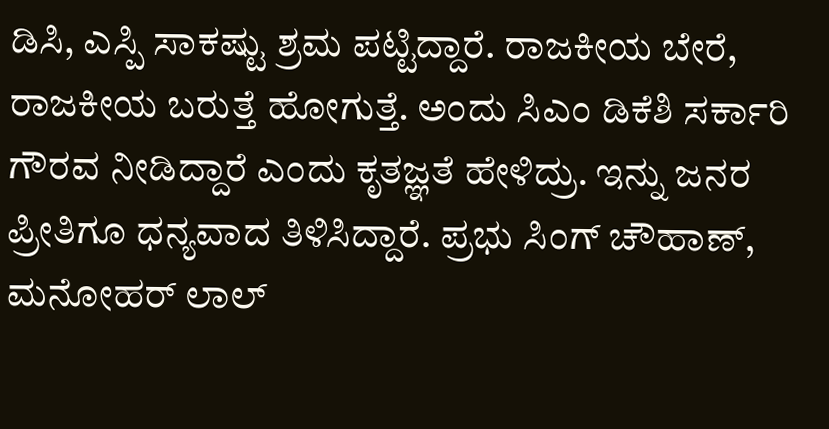ಡಿಸಿ, ಎಸ್ಪಿ ಸಾಕಷ್ಟು ಶ್ರಮ ಪಟ್ಟಿದ್ದಾರೆ. ರಾಜಕೀಯ ಬೇರೆ, ರಾಜಕೀಯ ಬರುತ್ತೆ ಹೋಗುತ್ತೆ. ಅಂದು ಸಿಎಂ ಡಿಕೆಶಿ ಸರ್ಕಾರಿ ಗೌರವ ನೀಡಿದ್ದಾರೆ ಎಂದು ಕೃತಜ್ಞತೆ ಹೇಳಿದ್ರು. ಇನ್ನು ಜನರ ಪ್ರೀತಿಗೂ ಧನ್ಯವಾದ ತಿಳಿಸಿದ್ದಾರೆ. ಪ್ರಭು ಸಿಂಗ್ ಚೌಹಾಣ್, ಮನೋಹರ್ ಲಾಲ್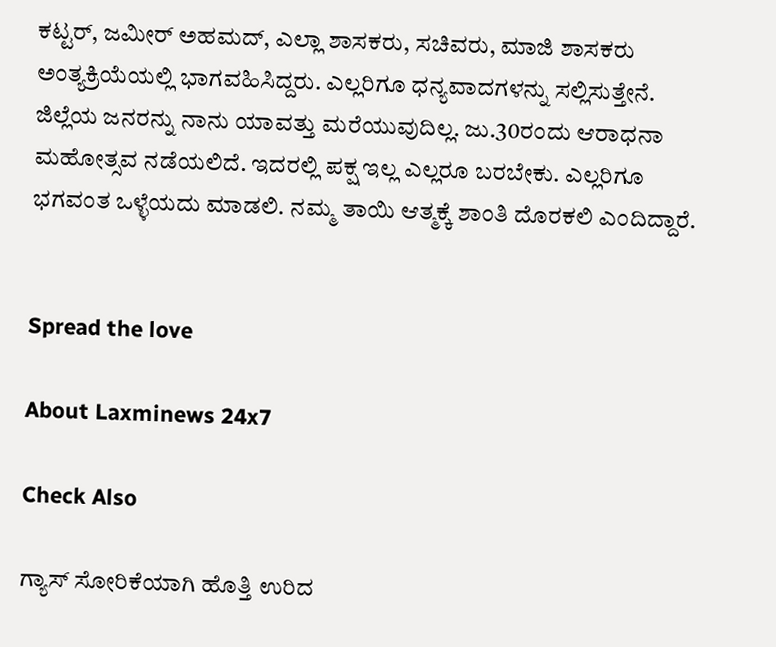ಕಟ್ಟರ್, ಜಮೀರ್ ಅಹಮದ್, ಎಲ್ಲಾ ಶಾಸಕರು, ಸಚಿವರು, ಮಾಜಿ ಶಾಸಕರು ಅಂತ್ಯಕ್ರಿಯೆಯಲ್ಲಿ ಭಾಗವಹಿಸಿದ್ದರು. ಎಲ್ಲರಿಗೂ ಧನ್ಯವಾದಗಳನ್ನು ಸಲ್ಲಿಸುತ್ತೇನೆ. ಜಿಲ್ಲೆಯ ಜನರನ್ನು ನಾನು ಯಾವತ್ತು ಮರೆಯುವುದಿಲ್ಲ. ಜು.30ರಂದು ಆರಾಧನಾ ಮಹೋತ್ಸವ ನಡೆಯಲಿದೆ. ಇದರಲ್ಲಿ ಪಕ್ಷ ಇಲ್ಲ ಎಲ್ಲರೂ ಬರಬೇಕು. ಎಲ್ಲರಿಗೂ ಭಗವಂತ ಒಳ್ಳೆಯದು ಮಾಡಲಿ. ನಮ್ಮ ತಾಯಿ ಆತ್ಮಕ್ಕೆ ಶಾಂತಿ ದೊರಕಲಿ ಎಂದಿದ್ದಾರೆ.


Spread the love

About Laxminews 24x7

Check Also

ಗ್ಯಾಸ್‌ ಸೋರಿಕೆಯಾಗಿ ಹೊತ್ತಿ ಉರಿದ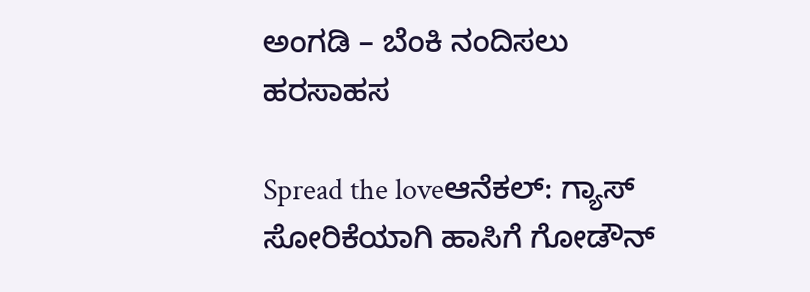ಅಂಗಡಿ – ಬೆಂಕಿ ನಂದಿಸಲು ಹರಸಾಹಸ

Spread the loveಆನೆಕಲ್‌: ಗ್ಯಾಸ್ ಸೋರಿಕೆಯಾಗಿ ಹಾಸಿಗೆ ಗೋಡೌನ್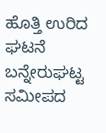ಹೊತ್ತಿ ಉರಿದ  ಘಟನೆ ಬನ್ನೇರುಘಟ್ಟ  ಸಮೀಪದ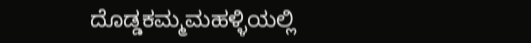ದೊಡ್ಡಕಮ್ಮಮಹಳ್ಳಿಯಲ್ಲಿ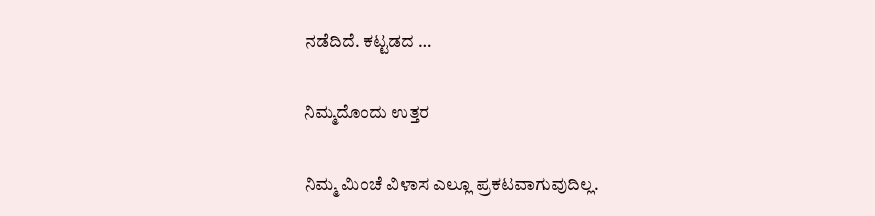ನಡೆದಿದೆ. ಕಟ್ಟಡದ …

ನಿಮ್ಮದೊಂದು ಉತ್ತರ

ನಿಮ್ಮ ಮಿಂಚೆ ವಿಳಾಸ ಎಲ್ಲೂ ಪ್ರಕಟವಾಗುವುದಿಲ್ಲ.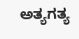ಅತ್ಯಗತ್ಯ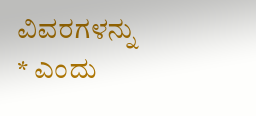ವಿವರಗಳನ್ನು * ಎಂದು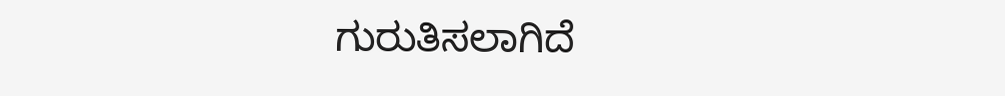ಗುರುತಿಸಲಾಗಿದೆ